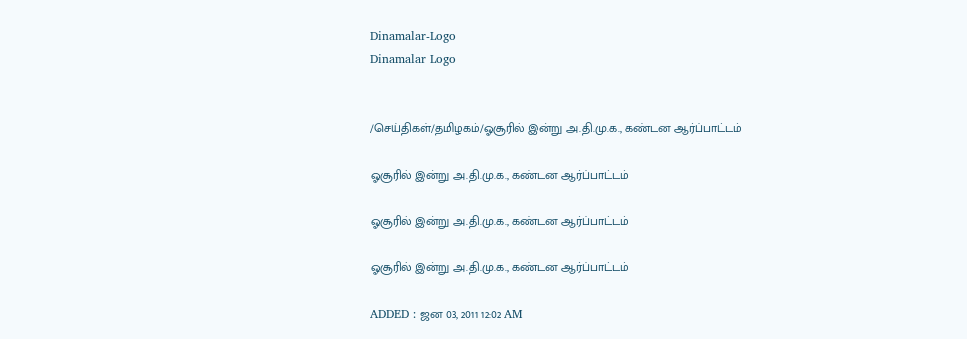Dinamalar-Logo
Dinamalar Logo


/செய்திகள்/தமிழகம்/ஓசூரில் இன்று அ.தி.மு.க., கண்டன ஆர்ப்பாட்டம்

ஓசூரில் இன்று அ.தி.மு.க., கண்டன ஆர்ப்பாட்டம்

ஓசூரில் இன்று அ.தி.மு.க., கண்டன ஆர்ப்பாட்டம்

ஓசூரில் இன்று அ.தி.மு.க., கண்டன ஆர்ப்பாட்டம்

ADDED : ஜன 03, 2011 12:02 AM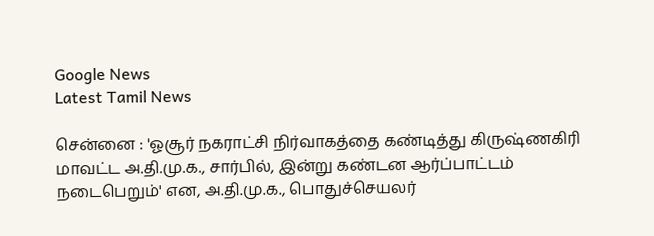Google News
Latest Tamil News

சென்னை : 'ஓசூர் நகராட்சி நிர்வாகத்தை கண்டித்து கிருஷ்ணகிரி மாவட்ட அ.தி.மு.க., சார்பில், இன்று கண்டன ஆர்ப்பாட்டம் நடைபெறும்' என, அ.தி.மு.க., பொதுச்செயலர்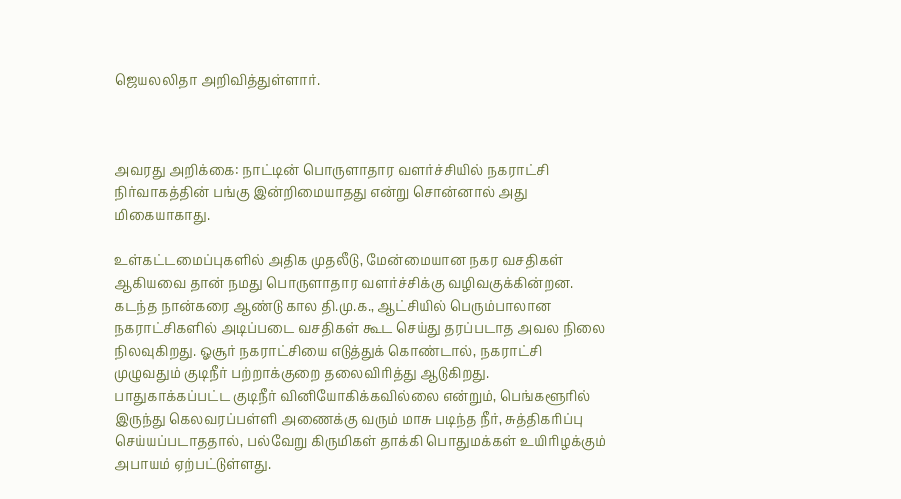ஜெயலலிதா அறிவித்துள்ளார்.



அவரது அறிக்கை: நாட்டின் பொருளாதார வளர்ச்சியில் நகராட்சி நிர்வாகத்தின் பங்கு இன்றிமையாதது என்று சொன்னால் அது மிகையாகாது.

உள்கட்டமைப்புகளில் அதிக முதலீடு, மேன்மையான நகர வசதிகள் ஆகியவை தான் நமது பொருளாதார வளர்ச்சிக்கு வழிவகுக்கின்றன. கடந்த நான்கரை ஆண்டு கால தி.மு.க., ஆட்சியில் பெரும்பாலான நகராட்சிகளில் அடிப்படை வசதிகள் கூட செய்து தரப்படாத அவல நிலை நிலவுகிறது. ஓசூர் நகராட்சியை எடுத்துக் கொண்டால், நகராட்சி முழுவதும் குடிநீர் பற்றாக்குறை தலைவிரித்து ஆடுகிறது. பாதுகாக்கப்பட்ட குடிநீர் வினியோகிக்கவில்லை என்றும், பெங்களூரில் இருந்து கெலவரப்பள்ளி அணைக்கு வரும் மாசு படிந்த நீர், சுத்திகரிப்பு செய்யப்படாததால், பல்வேறு கிருமிகள் தாக்கி பொதுமக்கள் உயிரிழக்கும் அபாயம் ஏற்பட்டுள்ளது.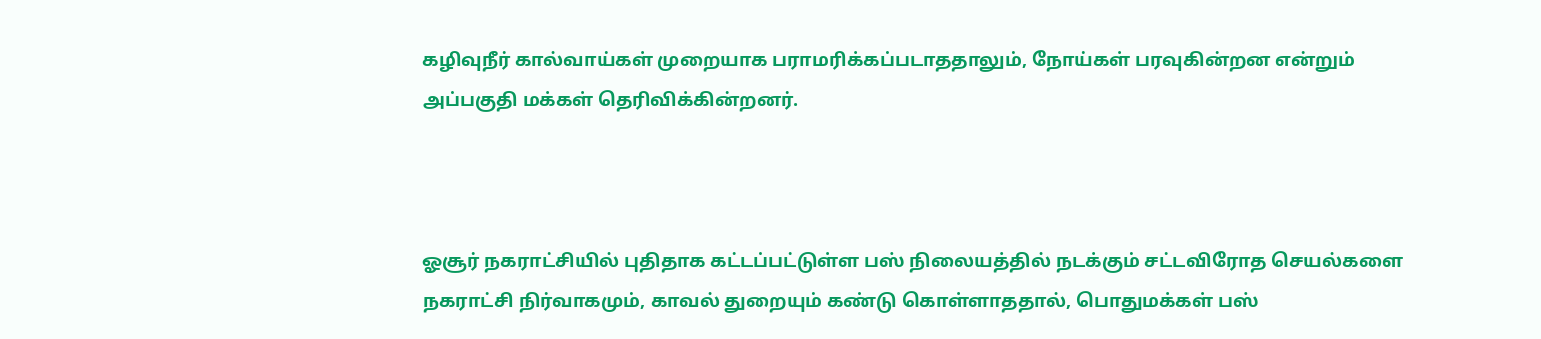கழிவுநீர் கால்வாய்கள் முறையாக பராமரிக்கப்படாததாலும், நோய்கள் பரவுகின்றன என்றும் அப்பகுதி மக்கள் தெரிவிக்கின்றனர்.



ஓசூர் நகராட்சியில் புதிதாக கட்டப்பட்டுள்ள பஸ் நிலையத்தில் நடக்கும் சட்டவிரோத செயல்களை நகராட்சி நிர்வாகமும், காவல் துறையும் கண்டு கொள்ளாததால், பொதுமக்கள் பஸ்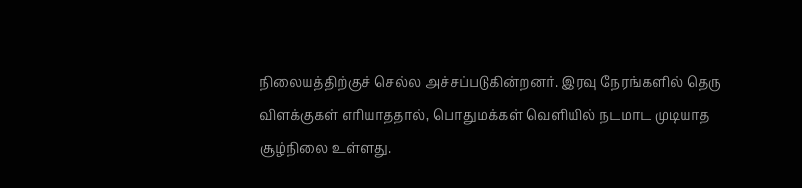நிலையத்திற்குச் செல்ல அச்சப்படுகின்றனர். இரவு நேரங்களில் தெரு விளக்குகள் எரியாததால், பொதுமக்கள் வெளியில் நடமாட முடியாத சூழ்நிலை உள்ளது.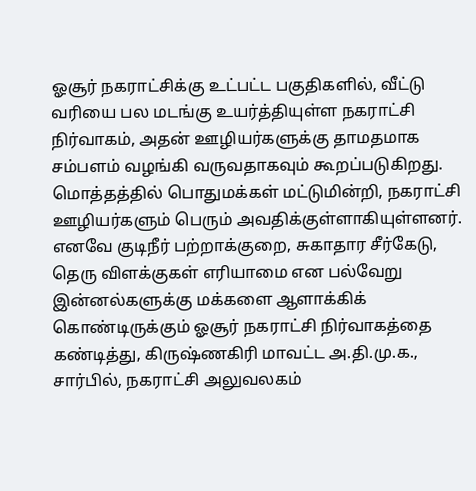ஓசூர் நகராட்சிக்கு உட்பட்ட பகுதிகளில், வீட்டு வரியை பல மடங்கு உயர்த்தியுள்ள நகராட்சி நிர்வாகம், அதன் ஊழியர்களுக்கு தாமதமாக சம்பளம் வழங்கி வருவதாகவும் கூறப்படுகிறது. மொத்தத்தில் பொதுமக்கள் மட்டுமின்றி, நகராட்சி ஊழியர்களும் பெரும் அவதிக்குள்ளாகியுள்ளனர். எனவே குடிநீர் பற்றாக்குறை, சுகாதார சீர்கேடு, தெரு விளக்குகள் எரியாமை என பல்வேறு இன்னல்களுக்கு மக்களை ஆளாக்கிக் கொண்டிருக்கும் ஓசூர் நகராட்சி நிர்வாகத்தை கண்டித்து, கிருஷ்ணகிரி மாவட்ட அ.தி.மு.க., சார்பில், நகராட்சி அலுவலகம்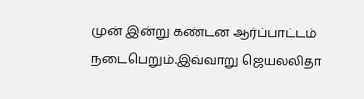முன் இன்று கண்டன ஆர்ப்பாட்டம் நடைபெறும்.இவ்வாறு ஜெயலலிதா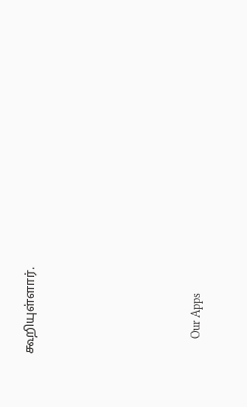கூறியுள்ளார்.







      Our Apps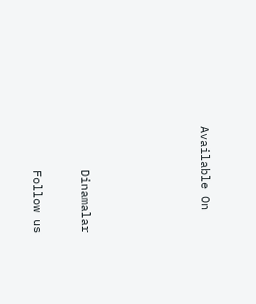Available On




      Dinamalar

      Follow us